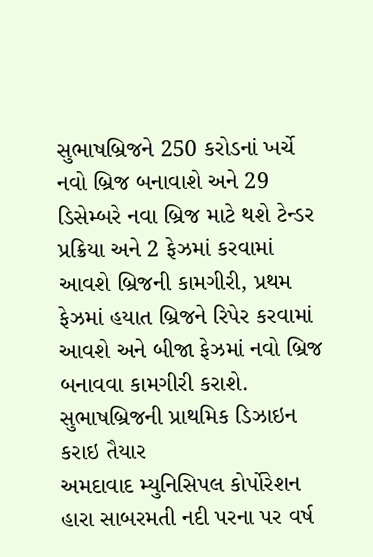સુભાષબ્રિજને 250 કરોડનાં ખર્ચે નવો બ્રિજ બનાવાશે અને 29 ડિસેમ્બરે નવા બ્રિજ માટે થશે ટેન્ડર પ્રક્રિયા અને 2 ફેઝમાં કરવામાં આવશે બ્રિજની કામગીરી, પ્રથમ ફેઝમાં હયાત બ્રિજને રિપેર કરવામાં આવશે અને બીજા ફેઝમાં નવો બ્રિજ બનાવવા કામગીરી કરાશે.
સુભાષબ્રિજની પ્રાથમિક ડિઝાઇન કરાઇ તૈયાર
અમદાવાદ મ્યુનિસિપલ કોર્પોરેશન હારા સાબરમતી નદી પરના પર વર્ષ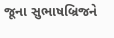જૂના સુભાષબ્રિજને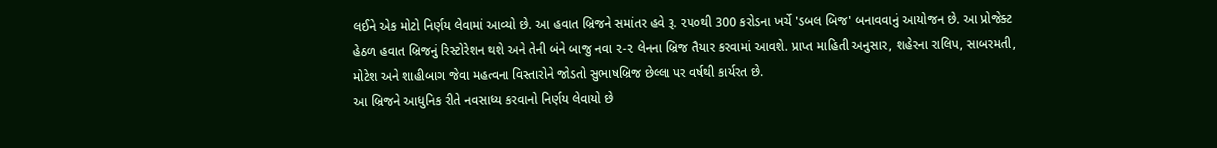લઈને એક મોટો નિર્ણય લેવામાં આવ્યો છે. આ હવાત બ્રિજને સમાંતર હવે રૂ. ૨૫૦થી 300 કરોડના ખર્ચે 'ડબલ બિજ' બનાવવાનું આયોજન છે. આ પ્રોજેક્ટ હેઠળ હવાત બ્રિજનું રિસ્ટોરેશન થશે અને તેની બંને બાજુ નવા ૨-૨ લેનના બ્રિજ તૈયાર કરવામાં આવશે. પ્રાપ્ત માહિતી અનુસાર, શહેરના રાલિપ, સાબરમતી, મોટેશ અને શાહીબાગ જેવા મહત્વના વિસ્તારોને જોડતો સુભાષબ્રિજ છેલ્લા પર વર્ષથી કાર્યરત છે.
આ બ્રિજને આધુનિક રીતે નવસાધ્ય કરવાનો નિર્ણય લેવાયો છે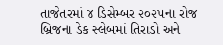તાજેતરમાં ૪ ડિસેમ્બર ૨૦૨૫ના રોજ બ્રિજના ડેક સ્લેબમાં તિરાડો અને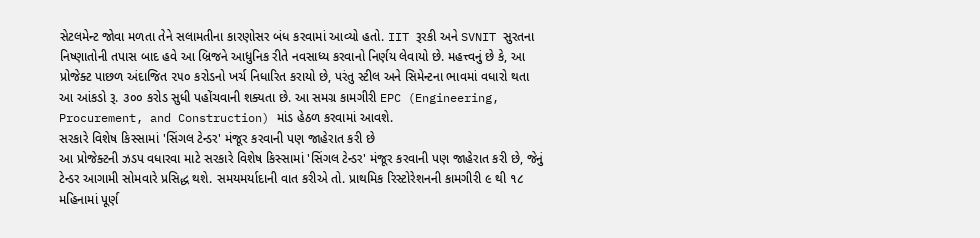સેટલમેન્ટ જોવા મળતા તેને સલામતીના કારણોસર બંધ કરવામાં આવ્યો હતો. IIT રૂરકી અને SVNIT સુરતના નિષ્ણાતોની તપાસ બાદ હવે આ બ્રિજને આધુનિક રીતે નવસાધ્ય કરવાનો નિર્ણય લેવાયો છે. મહત્ત્વનું છે કે, આ પ્રોજેક્ટ પાછળ અંદાજિત ૨૫૦ કરોડનો ખર્ચ નિધારિત કરાયો છે, પરંતુ સ્ટીલ અને સિમેન્ટના ભાવમાં વધારો થતા આ આંકડો રૂ. ૩૦૦ કરોડ સુધી પહોંચવાની શક્યતા છે. આ સમગ્ર કામગીરી EPC (Engineering, Procurement, and Construction) માંડ હેઠળ કરવામાં આવશે.
સરકારે વિશેષ કિસ્સામાં 'સિંગલ ટેન્ડર' મંજૂર કરવાની પણ જાહેરાત કરી છે
આ પ્રોજેક્ટની ઝડપ વધારવા માટે સરકારે વિશેષ કિસ્સામાં 'સિંગલ ટેન્ડર' મંજૂર કરવાની પણ જાહેરાત કરી છે, જેનું ટેન્ડર આગામી સોમવારે પ્રસિદ્ધ થશે. સમયમર્યાદાની વાત કરીએ તો. પ્રાથમિક રિસ્ટોરેશનની કામગીરી ૯ થી ૧૮ મહિનામાં પૂર્ણ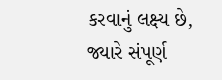કરવાનું લક્ષ્ય છે, જ્યારે સંપૂર્ણ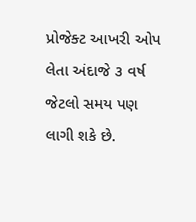પ્રોજેક્ટ આખરી ઓપ લેતા અંદાજે ૩ વર્ષ જેટલો સમય પણ લાગી શકે છે.